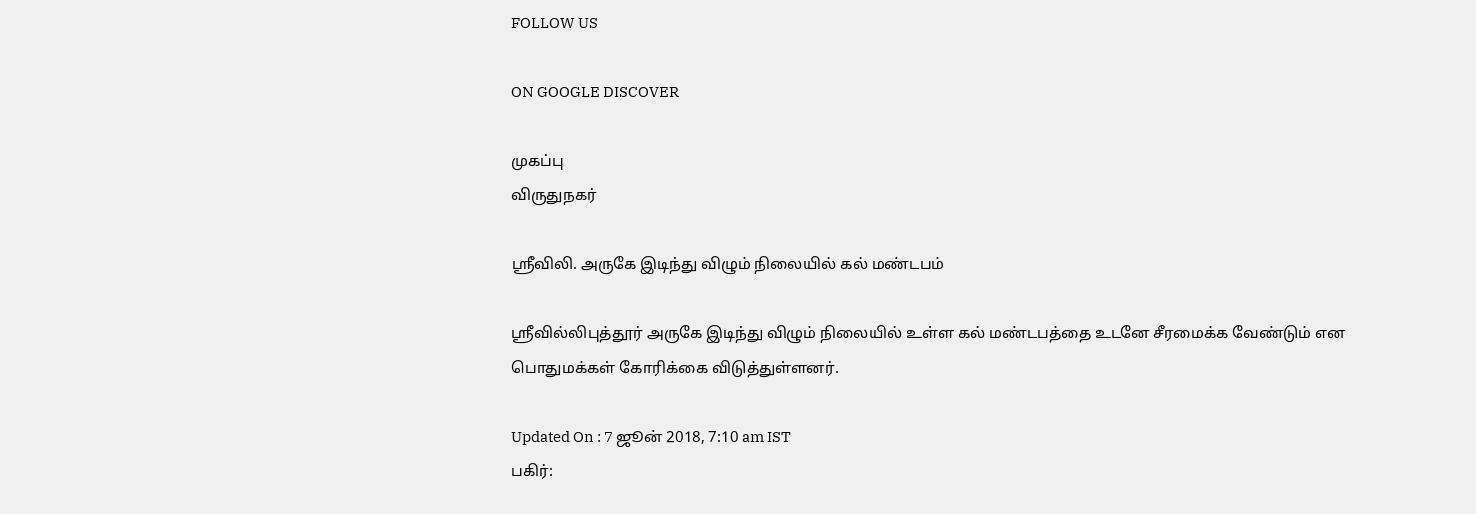FOLLOW US

ON GOOGLE DISCOVER

முகப்பு
விருதுநகர்

ஸ்ரீவிலி. அருகே இடிந்து விழும் நிலையில் கல் மண்டபம்

ஸ்ரீவில்லிபுத்தூர் அருகே இடிந்து விழும் நிலையில் உள்ள கல் மண்டபத்தை உடனே சீரமைக்க வேண்டும் என பொதுமக்கள் கோரிக்கை விடுத்துள்ளனர்.

Updated On : 7 ஜூன் 2018, 7:10 am IST
பகிர்: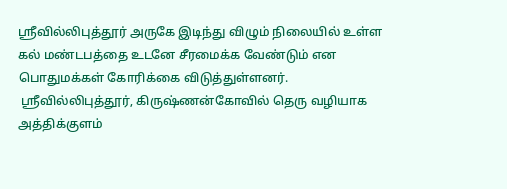ஸ்ரீவில்லிபுத்தூர் அருகே இடிந்து விழும் நிலையில் உள்ள கல் மண்டபத்தை உடனே சீரமைக்க வேண்டும் என பொதுமக்கள் கோரிக்கை விடுத்துள்ளனர்.
 ஸ்ரீவில்லிபுத்தூர், கிருஷ்ணன்கோவில் தெரு வழியாக அத்திக்குளம்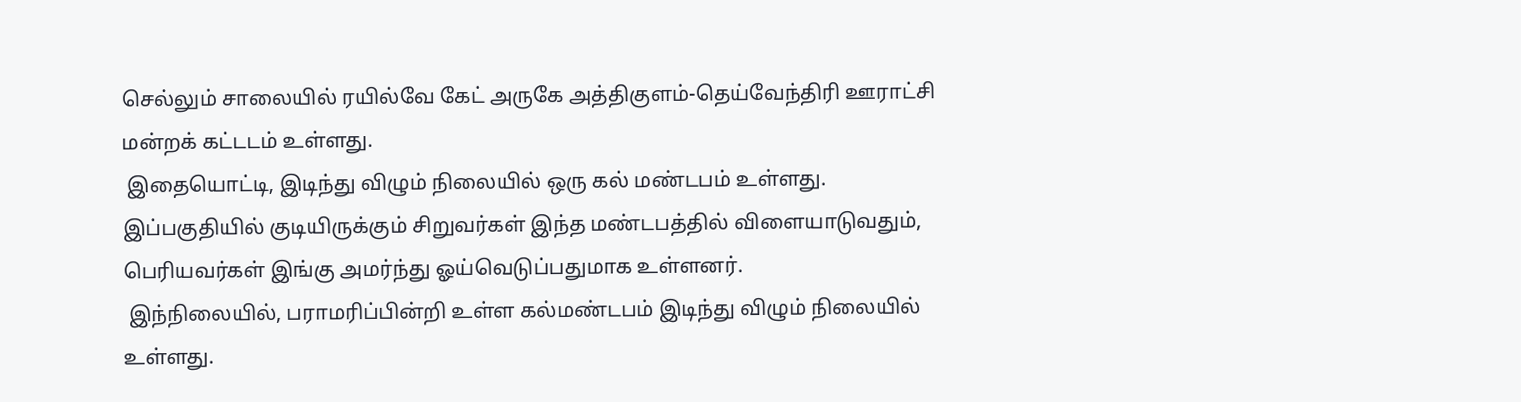செல்லும் சாலையில் ரயில்வே கேட் அருகே அத்திகுளம்-தெய்வேந்திரி ஊராட்சி மன்றக் கட்டடம் உள்ளது.
 இதையொட்டி, இடிந்து விழும் நிலையில் ஒரு கல் மண்டபம் உள்ளது. இப்பகுதியில் குடியிருக்கும் சிறுவர்கள் இந்த மண்டபத்தில் விளையாடுவதும், பெரியவர்கள் இங்கு அமர்ந்து ஓய்வெடுப்பதுமாக உள்ளனர்.
 இந்நிலையில், பராமரிப்பின்றி உள்ள கல்மண்டபம் இடிந்து விழும் நிலையில் உள்ளது.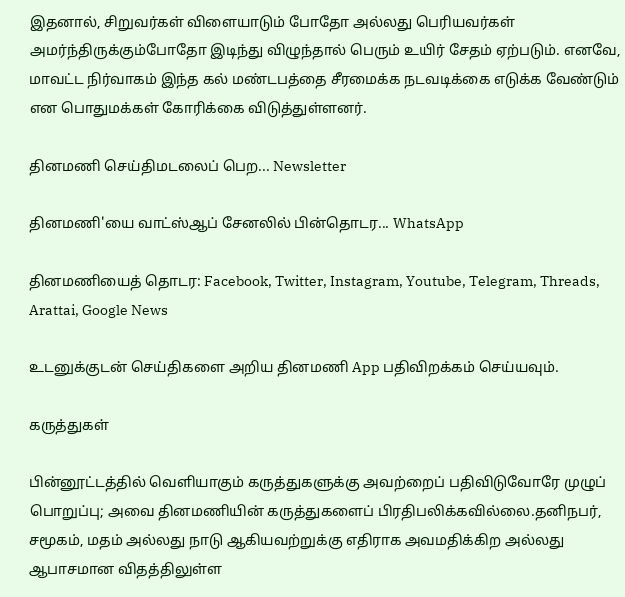இதனால், சிறுவர்கள் விளையாடும் போதோ அல்லது பெரியவர்கள் அமர்ந்திருக்கும்போதோ இடிந்து விழுந்தால் பெரும் உயிர் சேதம் ஏற்படும். எனவே, மாவட்ட நிர்வாகம் இந்த கல் மண்டபத்தை சீரமைக்க நடவடிக்கை எடுக்க வேண்டும் என பொதுமக்கள் கோரிக்கை விடுத்துள்ளனர்.

தினமணி செய்திமடலைப் பெற... Newsletter

தினமணி'யை வாட்ஸ்ஆப் சேனலில் பின்தொடர... WhatsApp

தினமணியைத் தொடர: Facebook, Twitter, Instagram, Youtube, Telegram, Threads, Arattai, Google News

உடனுக்குடன் செய்திகளை அறிய தினமணி App பதிவிறக்கம் செய்யவும்.

கருத்துகள்

பின்னூட்டத்தில் வெளியாகும் கருத்துகளுக்கு அவற்றைப் பதிவிடுவோரே முழுப் பொறுப்பு; அவை தினமணியின் கருத்துகளைப் பிரதிபலிக்கவில்லை.தனிநபர், சமூகம், மதம் அல்லது நாடு ஆகியவற்றுக்கு எதிராக அவமதிக்கிற அல்லது ஆபாசமான விதத்திலுள்ள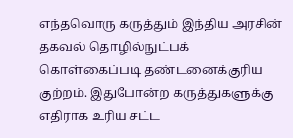எந்தவொரு கருத்தும் இந்திய அரசின் தகவல் தொழில்நுட்பக் கொள்கைப்படி தண்டனைக்குரிய குற்றம். இதுபோன்ற கருத்துகளுக்கு எதிராக உரிய சட்ட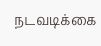நடவடிக்கை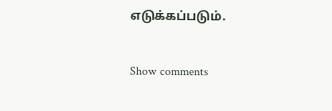எடுக்கப்படும்.

Show comments